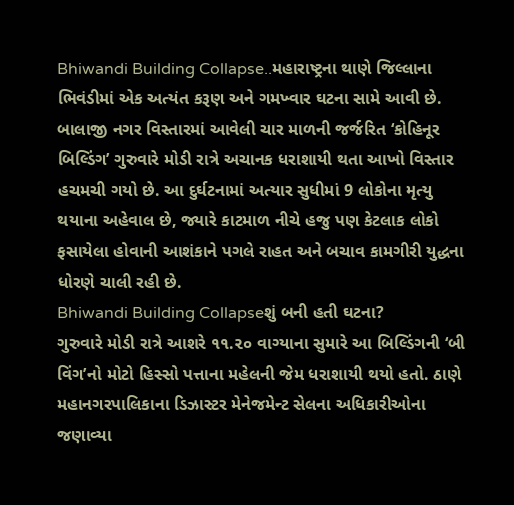Bhiwandi Building Collapse..મહારાષ્ટ્રના થાણે જિલ્લાના ભિવંડીમાં એક અત્યંત કરૂણ અને ગમખ્વાર ઘટના સામે આવી છે. બાલાજી નગર વિસ્તારમાં આવેલી ચાર માળની જર્જરિત ‘કોહિનૂર બિલ્ડિંગ’ ગુરુવારે મોડી રાત્રે અચાનક ધરાશાયી થતા આખો વિસ્તાર હચમચી ગયો છે. આ દુર્ઘટનામાં અત્યાર સુધીમાં 9 લોકોના મૃત્યુ થયાના અહેવાલ છે, જ્યારે કાટમાળ નીચે હજુ પણ કેટલાક લોકો ફસાયેલા હોવાની આશંકાને પગલે રાહત અને બચાવ કામગીરી યુદ્ધના ધોરણે ચાલી રહી છે.
Bhiwandi Building Collapseશું બની હતી ઘટના?
ગુરુવારે મોડી રાત્રે આશરે ૧૧.૨૦ વાગ્યાના સુમારે આ બિલ્ડિંગની ‘બી વિંગ’નો મોટો હિસ્સો પત્તાના મહેલની જેમ ધરાશાયી થયો હતો. ઠાણે મહાનગરપાલિકાના ડિઝાસ્ટર મેનેજમેન્ટ સેલના અધિકારીઓના જણાવ્યા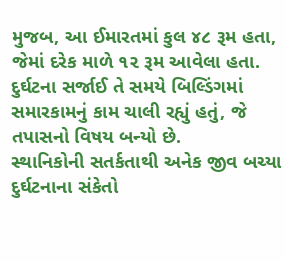મુજબ, આ ઈમારતમાં કુલ ૪૮ રૂમ હતા, જેમાં દરેક માળે ૧૨ રૂમ આવેલા હતા. દુર્ઘટના સર્જાઈ તે સમયે બિલ્ડિંગમાં સમારકામનું કામ ચાલી રહ્યું હતું, જે તપાસનો વિષય બન્યો છે.
સ્થાનિકોની સતર્કતાથી અનેક જીવ બચ્યા
દુર્ઘટનાના સંકેતો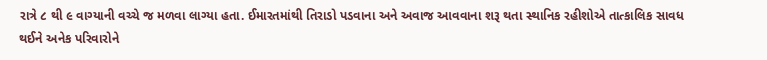રાત્રે ૮ થી ૯ વાગ્યાની વચ્ચે જ મળવા લાગ્યા હતા. ઈમારતમાંથી તિરાડો પડવાના અને અવાજ આવવાના શરૂ થતા સ્થાનિક રહીશોએ તાત્કાલિક સાવધ થઈને અનેક પરિવારોને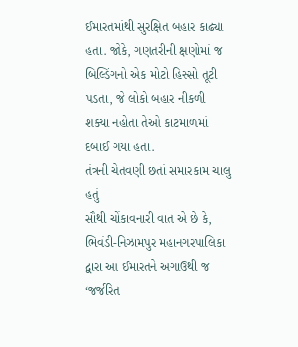ઈમારતમાંથી સુરક્ષિત બહાર કાઢ્યા હતા. જોકે, ગણતરીની ક્ષણોમાં જ બિલ્ડિંગનો એક મોટો હિસ્સો તૂટી પડતા, જે લોકો બહાર નીકળી શક્યા નહોતા તેઓ કાટમાળમાં દબાઈ ગયા હતા.
તંત્રની ચેતવણી છતાં સમારકામ ચાલુ હતું
સૌથી ચોંકાવનારી વાત એ છે કે, ભિવંડી-નિઝામપુર મહાનગરપાલિકા દ્વારા આ ઈમારતને અગાઉથી જ ‘જર્જરિત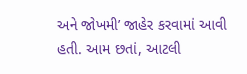અને જોખમી’ જાહેર કરવામાં આવી હતી. આમ છતાં, આટલી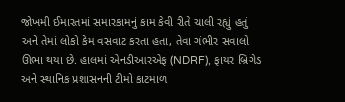જોખમી ઈમારતમાં સમારકામનું કામ કેવી રીતે ચાલી રહ્યું હતું અને તેમાં લોકો કેમ વસવાટ કરતા હતા, તેવા ગંભીર સવાલો ઊભા થયા છે. હાલમાં એનડીઆરએફ (NDRF), ફાયર બ્રિગેડ અને સ્થાનિક પ્રશાસનની ટીમો કાટમાળ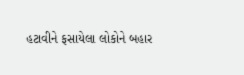હટાવીને ફસાયેલા લોકોને બહાર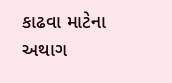કાઢવા માટેના અથાગ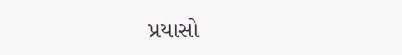પ્રયાસો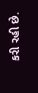કરી રહી છે.